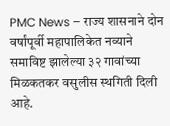PMC News – राज्य शासनाने दोन वर्षांपूर्वी महापालिकेत नव्याने समाविष्ट झालेल्या ३२ गावांच्या मिळकतकर वसुलीस स्थगिती दिली आहे.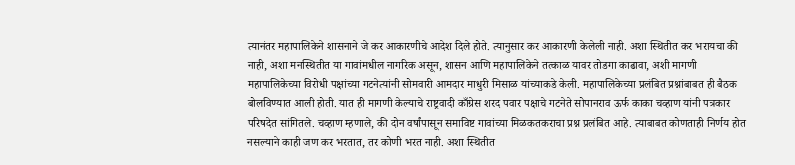त्यानंतर महापालिकेने शासनाने जे कर आकारणीचे आदेश दिले होते. त्यानुसार कर आकारणी केलेली नाही. अशा स्थितीत कर भरायचा की नाही, अशा मनस्थितीत या गावांमधील नागरिक असून, शासन आणि महापालिकेने तत्काळ यावर तोडगा काढावा, अशी मागणी महापालिकेच्या विरोधी पक्षांच्या गटनेत्यांनी सोमवारी आमदार माधुरी मिसाळ यांच्याकडे केली. महापालिकेच्या प्रलंबित प्रश्नांबाबत ही बैठक बोलविण्यात आली होती. यात ही मागणी केल्याचे राष्ट्रवादी काँग्रेस शरद पवार पक्षाचे गटनेते सोपानराव ऊर्फ काका चव्हाण यांनी पत्रकार परिषदेत सांगितले. चव्हाण म्हणाले, की दोन वर्षांपासून समाविष्ट गावांच्या मिळकतकराचा प्रश्न प्रलंबित आहे. त्याबाबत कोणताही निर्णय होत नसल्याने काही जण कर भरतात, तर कोणी भरत नाही. अशा स्थितीत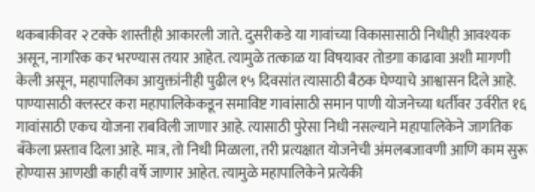थकबाकीवर २ टक्के शास्तीही आकारली जाते. दुसरीकडे या गावांच्या विकासासाठी निधीही आवश्यक असून, नागरिक कर भरण्यास तयार आहेत. त्यामुळे तत्काळ या विषयावर तोडगा काढावा अशी मागणी केली असून, महापालिका आयुक्तांनीही पुढील १५ दिवसांत त्यासाठी बैठक घेण्याचे आश्वासन दिले आहे. पाण्यासाठी क्लस्टर करा महापालिकेकडून समाविष्ट गावांसाठी समान पाणी योजनेच्या धर्तीवर उर्वरीत १६ गावांसाठी एकच योजना राबविली जाणार आहे. त्यासाठी पुरेसा निधी नसल्याने महापालिकेने जागतिक बँकेला प्रस्ताव दिला आहे. मात्र, तो निधी मिळाला, तरी प्रत्यक्षात योजनेची अंमलबजावणी आणि काम सुरू होण्यास आणखी काही वर्षे जाणार आहेत. त्यामुळे महापालिकेने प्रत्येकी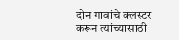दोन गावांचे क्लस्टर करून त्यांच्यासाठी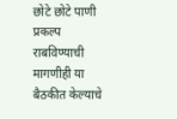छोटे छोटे पाणी प्रकल्प राबविण्याची मागणीही या बैठकीत केल्याचे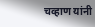चव्हाण यांनी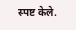स्पष्ट केले.